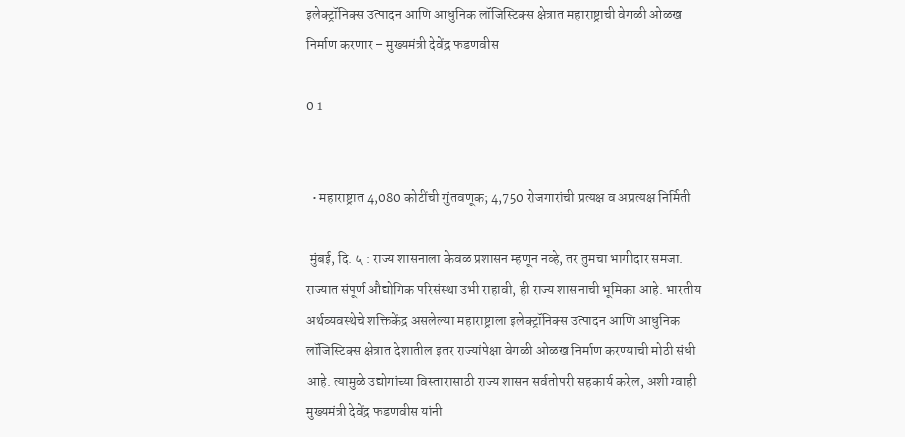इलेक्ट्रॉनिक्स उत्पादन आणि आधुनिक लॉजिस्टिक्स क्षेत्रात महाराष्ट्राची वेगळी ओळख निर्माण करणार – मुख्यमंत्री देवेंद्र फडणवीस

0 1


  • महाराष्ट्रात 4,080 कोटींची गुंतवणूक; 4,750 रोजगारांची प्रत्यक्ष व अप्रत्यक्ष निर्मिती

 मुंबई, दि. ५ : राज्य शासनाला केवळ प्रशासन म्हणून नव्हे, तर तुमचा भागीदार समजा. राज्यात संपूर्ण औद्योगिक परिसंस्था उभी राहावी, ही राज्य शासनाची भूमिका आहे. भारतीय अर्थव्यवस्थेचे शक्तिकेंद्र असलेल्या महाराष्ट्राला इलेक्ट्रॉनिक्स उत्पादन आणि आधुनिक लॉजिस्टिक्स क्षेत्रात देशातील इतर राज्यांपेक्षा वेगळी ओळख निर्माण करण्याची मोठी संधी आहे. त्यामुळे उद्योगांच्या विस्तारासाठी राज्य शासन सर्वतोपरी सहकार्य करेल, अशी ग्वाही मुख्यमंत्री देवेंद्र फडणवीस यांनी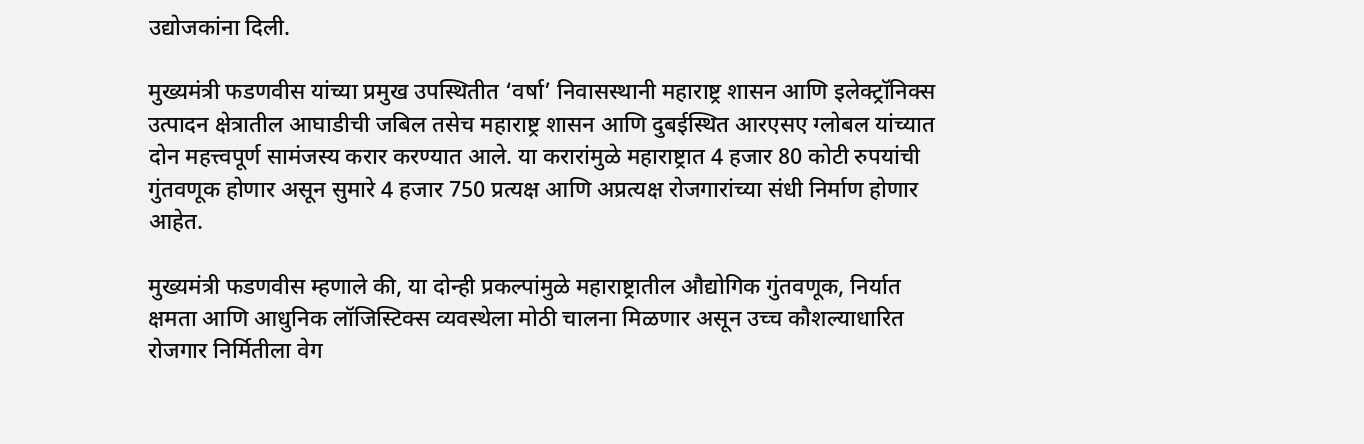उद्योजकांना दिली.

मुख्यमंत्री फडणवीस यांच्या प्रमुख उपस्थितीत ‘वर्षा’ निवासस्थानी महाराष्ट्र शासन आणि इलेक्ट्रॉनिक्स उत्पादन क्षेत्रातील आघाडीची जबिल तसेच महाराष्ट्र शासन आणि दुबईस्थित आरएसए ग्लोबल यांच्यात दोन महत्त्वपूर्ण सामंजस्य करार करण्यात आले. या करारांमुळे महाराष्ट्रात 4 हजार 80 कोटी रुपयांची गुंतवणूक होणार असून सुमारे 4 हजार 750 प्रत्यक्ष आणि अप्रत्यक्ष रोजगारांच्या संधी निर्माण होणार आहेत.

मुख्यमंत्री फडणवीस म्हणाले की, या दोन्ही प्रकल्पांमुळे महाराष्ट्रातील औद्योगिक गुंतवणूक, निर्यात क्षमता आणि आधुनिक लॉजिस्टिक्स व्यवस्थेला मोठी चालना मिळणार असून उच्च कौशल्याधारित रोजगार निर्मितीला वेग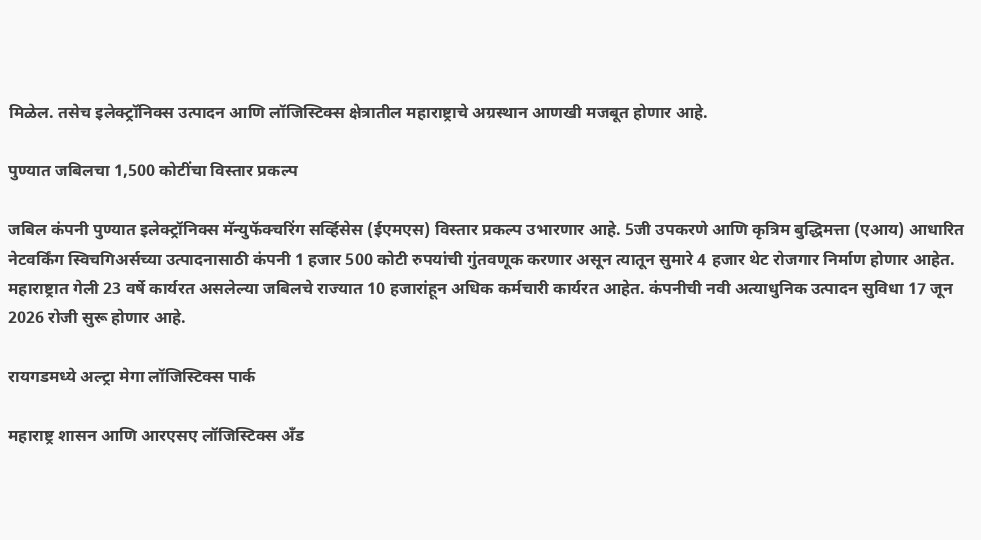मिळेल. तसेच इलेक्ट्रॉनिक्स उत्पादन आणि लॉजिस्टिक्स क्षेत्रातील महाराष्ट्राचे अग्रस्थान आणखी मजबूत होणार आहे.

पुण्यात जबिलचा 1,500 कोटींचा विस्तार प्रकल्प

जबिल कंपनी पुण्यात इलेक्ट्रॉनिक्स मॅन्युफॅक्चरिंग सर्व्हिसेस (ईएमएस) विस्तार प्रकल्प उभारणार आहे. 5जी उपकरणे आणि कृत्रिम बुद्धिमत्ता (एआय) आधारित नेटवर्किंग स्विचगिअर्सच्या उत्पादनासाठी कंपनी 1 हजार 500 कोटी रुपयांची गुंतवणूक करणार असून त्यातून सुमारे 4 हजार थेट रोजगार निर्माण होणार आहेत. महाराष्ट्रात गेली 23 वर्षे कार्यरत असलेल्या जबिलचे राज्यात 10 हजारांहून अधिक कर्मचारी कार्यरत आहेत. कंपनीची नवी अत्याधुनिक उत्पादन सुविधा 17 जून 2026 रोजी सुरू होणार आहे.

रायगडमध्ये अल्ट्रा मेगा लॉजिस्टिक्स पार्क

महाराष्ट्र शासन आणि आरएसए लॉजिस्टिक्स अँड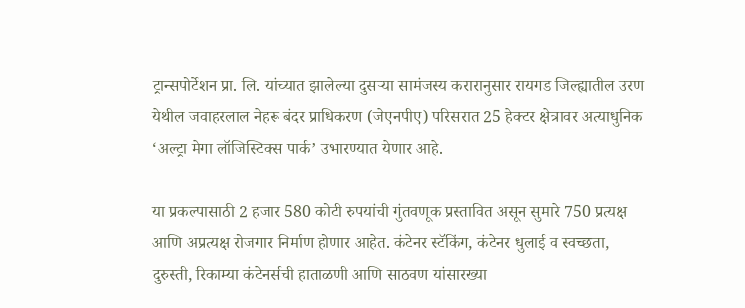ट्रान्सपोर्टेशन प्रा. लि. यांच्यात झालेल्या दुसऱ्या सामंजस्य करारानुसार रायगड जिल्ह्यातील उरण येथील जवाहरलाल नेहरू बंदर प्राधिकरण (जेएनपीए) परिसरात 25 हेक्टर क्षेत्रावर अत्याधुनिक ‘अल्ट्रा मेगा लॉजिस्टिक्स पार्क’ उभारण्यात येणार आहे.

या प्रकल्पासाठी 2 हजार 580 कोटी रुपयांची गुंतवणूक प्रस्तावित असून सुमारे 750 प्रत्यक्ष आणि अप्रत्यक्ष रोजगार निर्माण होणार आहेत. कंटेनर स्टॅकिंग, कंटेनर धुलाई व स्वच्छता, दुरुस्ती, रिकाम्या कंटेनर्सची हाताळणी आणि साठवण यांसारख्या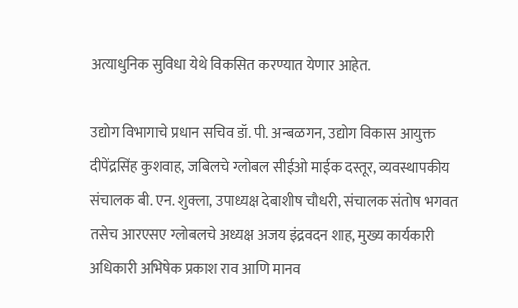अत्याधुनिक सुविधा येथे विकसित करण्यात येणार आहेत.

उद्योग विभागाचे प्रधान सचिव डॉ. पी. अन्बळगन, उद्योग विकास आयुक्त दीपेंद्रसिंह कुशवाह, जबिलचे ग्लोबल सीईओ माईक दस्तूर, व्यवस्थापकीय संचालक बी. एन. शुक्ला, उपाध्यक्ष देबाशीष चौधरी, संचालक संतोष भगवत तसेच आरएसए ग्लोबलचे अध्यक्ष अजय इंद्रवदन शाह, मुख्य कार्यकारी अधिकारी अभिषेक प्रकाश राव आणि मानव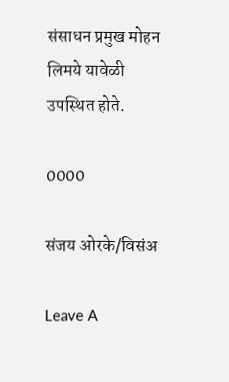संसाधन प्रमुख मोहन लिमये यावेळी उपस्थित होते.

0000

संजय ओरके/विसंअ

Leave A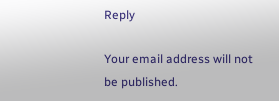Reply

Your email address will not be published.